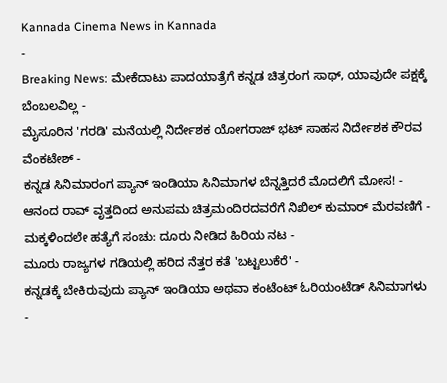Kannada Cinema News in Kannada
-
Breaking News: ಮೇಕೆದಾಟು ಪಾದಯಾತ್ರೆಗೆ ಕನ್ನಡ ಚಿತ್ರರಂಗ ಸಾಥ್, ಯಾವುದೇ ಪಕ್ಷಕ್ಕೆ ಬೆಂಬಲವಿಲ್ಲ -
ಮೈಸೂರಿನ 'ಗರಡಿ' ಮನೆಯಲ್ಲಿ ನಿರ್ದೇಶಕ ಯೋಗರಾಜ್ ಭಟ್ ಸಾಹಸ ನಿರ್ದೇಶಕ ಕೌರವ ವೆಂಕಟೇಶ್ -
ಕನ್ನಡ ಸಿನಿಮಾರಂಗ ಪ್ಯಾನ್ ಇಂಡಿಯಾ ಸಿನಿಮಾಗಳ ಬೆನ್ನತ್ತಿದರೆ ಮೊದಲಿಗೆ ಮೋಸ! -
ಆನಂದ ರಾವ್ ವೃತ್ತದಿಂದ ಅನುಪಮ ಚಿತ್ರಮಂದಿರದವರೆಗೆ ನಿಖಿಲ್ ಕುಮಾರ್ ಮೆರವಣಿಗೆ -
ಮಕ್ಕಳಿಂದಲೇ ಹತ್ಯೆಗೆ ಸಂಚು: ದೂರು ನೀಡಿದ ಹಿರಿಯ ನಟ -
ಮೂರು ರಾಜ್ಯಗಳ ಗಡಿಯಲ್ಲಿ ಹರಿದ ನೆತ್ತರ ಕತೆ 'ಬಟ್ಟಲುಕೆರೆ' -
ಕನ್ನಡಕ್ಕೆ ಬೇಕಿರುವುದು ಪ್ಯಾನ್ ಇಂಡಿಯಾ ಅಥವಾ ಕಂಟೆಂಟ್ ಓರಿಯಂಟೆಡ್ ಸಿನಿಮಾಗಳು -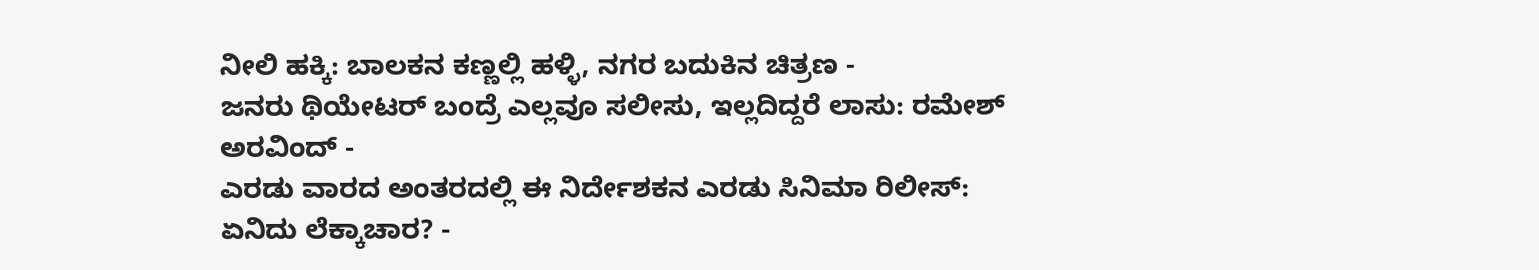ನೀಲಿ ಹಕ್ಕಿ: ಬಾಲಕನ ಕಣ್ಣಲ್ಲಿ ಹಳ್ಳಿ, ನಗರ ಬದುಕಿನ ಚಿತ್ರಣ -
ಜನರು ಥಿಯೇಟರ್ ಬಂದ್ರೆ ಎಲ್ಲವೂ ಸಲೀಸು, ಇಲ್ಲದಿದ್ದರೆ ಲಾಸು: ರಮೇಶ್ ಅರವಿಂದ್ -
ಎರಡು ವಾರದ ಅಂತರದಲ್ಲಿ ಈ ನಿರ್ದೇಶಕನ ಎರಡು ಸಿನಿಮಾ ರಿಲೀಸ್: ಏನಿದು ಲೆಕ್ಕಾಚಾರ? -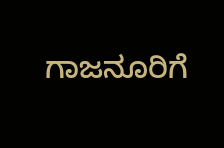ಗಾಜನೂರಿಗೆ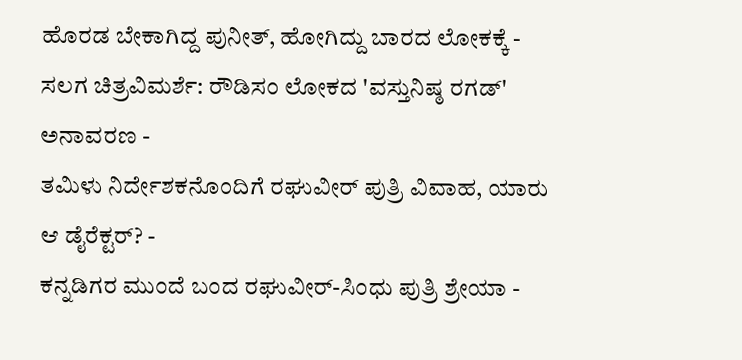ಹೊರಡ ಬೇಕಾಗಿದ್ದ ಪುನೀತ್, ಹೋಗಿದ್ದು ಬಾರದ ಲೋಕಕ್ಕೆ -
ಸಲಗ ಚಿತ್ರವಿಮರ್ಶೆ: ರೌಡಿಸಂ ಲೋಕದ 'ವಸ್ತುನಿಷ್ಠ ರಗಡ್' ಅನಾವರಣ -
ತಮಿಳು ನಿರ್ದೇಶಕನೊಂದಿಗೆ ರಘುವೀರ್ ಪುತ್ರಿ ವಿವಾಹ, ಯಾರು ಆ ಡೈರೆಕ್ಟರ್? -
ಕನ್ನಡಿಗರ ಮುಂದೆ ಬಂದ ರಘುವೀರ್-ಸಿಂಧು ಪುತ್ರಿ ಶ್ರೇಯಾ -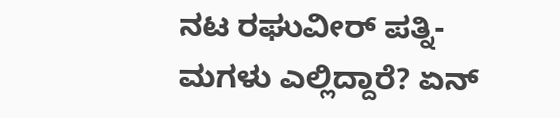ನಟ ರಘುವೀರ್ ಪತ್ನಿ-ಮಗಳು ಎಲ್ಲಿದ್ದಾರೆ? ಏನ್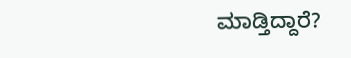ಮಾಡ್ತಿದ್ದಾರೆ?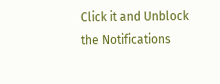Click it and Unblock the Notifications